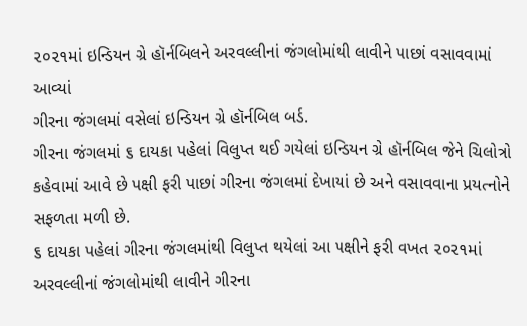૨૦૨૧માં ઇન્ડિયન ગ્રે હૉર્નબિલને અરવલ્લીનાં જંગલોમાંથી લાવીને પાછાં વસાવવામાં આવ્યાં
ગીરના જંગલમાં વસેલાં ઇન્ડિયન ગ્રે હૉર્નબિલ બર્ડ.
ગીરના જંગલમાં ૬ દાયકા પહેલાં વિલુપ્ત થઈ ગયેલાં ઇન્ડિયન ગ્રે હૉર્નબિલ જેને ચિલોત્રો કહેવામાં આવે છે પક્ષી ફરી પાછાં ગીરના જંગલમાં દેખાયાં છે અને વસાવવાના પ્રયત્નોને સફળતા મળી છે.
૬ દાયકા પહેલાં ગીરના જંગલમાંથી વિલુપ્ત થયેલાં આ પક્ષીને ફરી વખત ૨૦૨૧માં અરવલ્લીનાં જંગલોમાંથી લાવીને ગીરના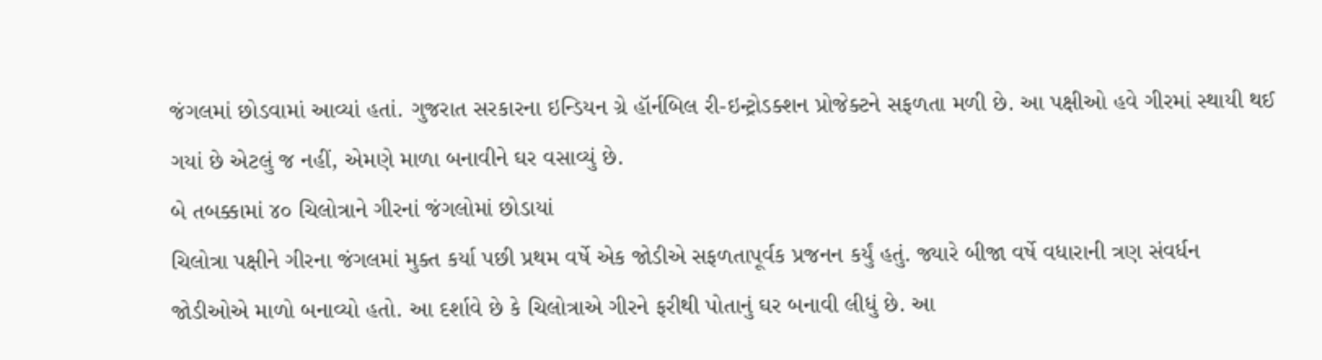જંગલમાં છોડવામાં આવ્યાં હતાં. ગુજરાત સરકારના ઇન્ડિયન ગ્રે હૉર્નબિલ રી-ઇન્ટ્રોડક્શન પ્રોજેક્ટને સફળતા મળી છે. આ પક્ષીઓ હવે ગીરમાં સ્થાયી થઈ ગયાં છે એટલું જ નહીં, એમણે માળા બનાવીને ઘર વસાવ્યું છે.
બે તબક્કામાં ૪૦ ચિલોત્રાને ગીરનાં જંગલોમાં છોડાયાં
ચિલોત્રા પક્ષીને ગીરના જંગલમાં મુક્ત કર્યા પછી પ્રથમ વર્ષે એક જોડીએ સફળતાપૂર્વક પ્રજનન કર્યું હતું. જ્યારે બીજા વર્ષે વધારાની ત્રણ સંવર્ધન જોડીઓએ માળો બનાવ્યો હતો. આ દર્શાવે છે કે ચિલોત્રાએ ગીરને ફરીથી પોતાનું ઘર બનાવી લીધું છે. આ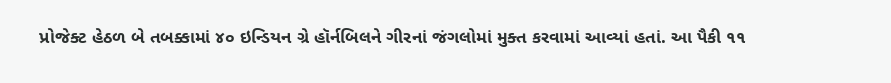પ્રોજેક્ટ હેઠળ બે તબક્કામાં ૪૦ ઇન્ડિયન ગ્રે હૉર્નબિલને ગીરનાં જંગલોમાં મુક્ત કરવામાં આવ્યાં હતાં. આ પૈકી ૧૧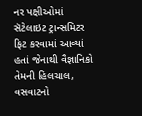નર પક્ષીઓમાં સૅટેલાઇટ ટ્રાન્સમિટર ફિટ કરવામાં આવ્યાં હતાં જેનાથી વૈજ્ઞાનિકો તેમની હિલચાલ, વસવાટનો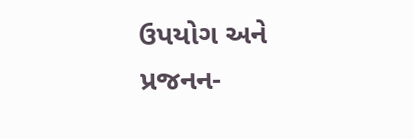ઉપયોગ અને પ્રજનન-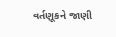વર્તણૂકને જાણી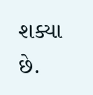શક્યા છે.